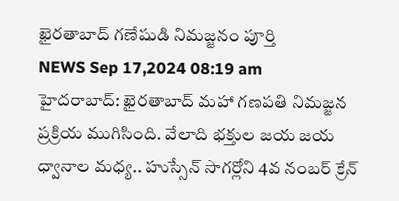ఖైరతాబాద్ గణేషుడి నిమజ్జనం పూర్తి
NEWS Sep 17,2024 08:19 am
హైదరాబాద్: ఖైరతాబాద్ మహా గణపతి నిమజ్జన ప్రక్రియ ముగిసింది. వేలాది భక్తుల జయ జయ ధ్వానాల మధ్య.. హుస్సేన్ సాగర్లోని 4వ నంబర్ క్రేన్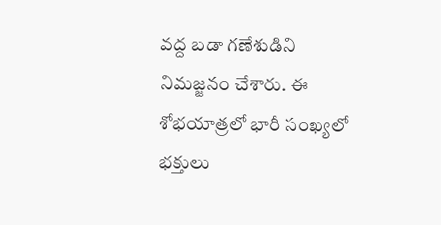వద్ద బడా గణేశుడిని నిమజ్జనం చేశారు. ఈ శోభయాత్రలో భారీ సంఖ్యలో భక్తులు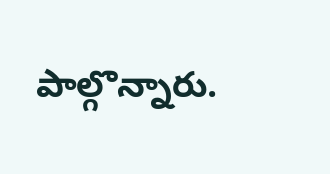పాల్గొన్నారు.